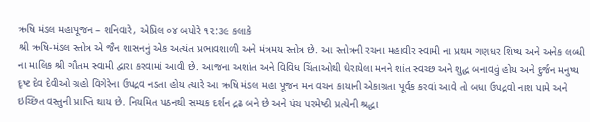ઋષિ મંડલ મહાપૂજન – શનિવારે, એપ્રિલ ૦૪ બપોરે ૧૨:૩૯ કલાકે
શ્રી ઋષિ-મંડલ સ્તોત્ર એ જૈન શાસનનું એક અત્યંત પ્રભાવશાળી અને મંત્રમય સ્તોત્ર છે. આ સ્તોત્રની રચના મહાવીર સ્વામી ના પ્રથમ ગણધર શિષ્ય અને અનેક લબ્ધી ના માલિક શ્રી ગૌતમ સ્વામી દ્વારા કરવામાં આવી છે. આજના અશાંત અને વિવિધ ચિંતાઓથી ઘેરાયેલા મનને શાંત સ્વચ્છ અને શુદ્ધ બનાવવું હોય અને દુર્જન મનુષ્ય દૃષ્ટ દેવ દેવીઓ ગ્રહો વિગેરેના ઉપદ્રવ નડતા હોય ત્યારે આ ઋષિ મંડલ મહા પૂજન મન વચન કાયાની એકાગ્રતા પૂર્વક કરવાં આવે તો બધા ઉપદ્રવો નાશ પામે અને ઇચ્છિત વસ્તુની પ્રાપ્તિ થાય છે. નિયમિત પઠનથી સમ્યક દર્શન દ્રઢ બને છે અને પંચ પરમેષ્ઠી પ્રત્યેની શ્રદ્ધા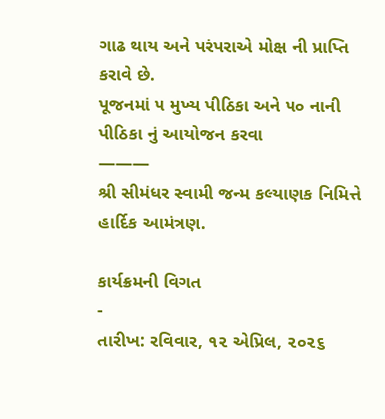ગાઢ થાય અને પરંપરાએ મોક્ષ ની પ્રાપ્તિ કરાવે છે.
પૂજનમાં ૫ મુખ્ય પીઠિકા અને ૫૦ નાની પીઠિકા નું આયોજન કરવા
———
શ્રી સીમંધર સ્વામી જન્મ કલ્યાણક નિમિત્તે હાર્દિક આમંત્રણ.

કાર્યક્રમની વિગત
-
તારીખ: રવિવાર, ૧૨ એપ્રિલ, ૨૦૨૬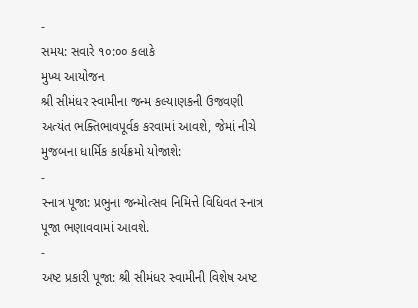-
સમય: સવારે ૧૦:૦૦ કલાકે
મુખ્ય આયોજન
શ્રી સીમંધર સ્વામીના જન્મ કલ્યાણકની ઉજવણી અત્યંત ભક્તિભાવપૂર્વક કરવામાં આવશે, જેમાં નીચે મુજબના ધાર્મિક કાર્યક્રમો યોજાશે:
-
સ્નાત્ર પૂજા: પ્રભુના જન્મોત્સવ નિમિત્તે વિધિવત સ્નાત્ર પૂજા ભણાવવામાં આવશે.
-
અષ્ટ પ્રકારી પૂજા: શ્રી સીમંધર સ્વામીની વિશેષ અષ્ટ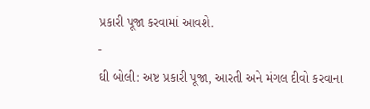પ્રકારી પૂજા કરવામાં આવશે.
-
ઘી બોલી: અષ્ટ પ્રકારી પૂજા, આરતી અને મંગલ દીવો કરવાના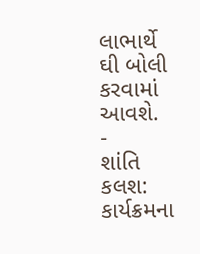લાભાર્થે ઘી બોલી કરવામાં આવશે.
-
શાંતિ કલશ: કાર્યક્રમના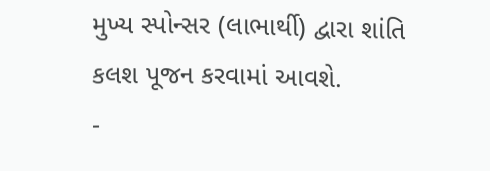મુખ્ય સ્પોન્સર (લાભાર્થી) દ્વારા શાંતિ કલશ પૂજન કરવામાં આવશે.
-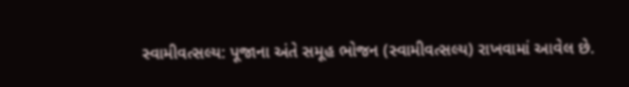સ્વામીવત્સલ્ય: પૂજાના અંતે સમૂહ ભોજન (સ્વામીવત્સલ્ય) રાખવામાં આવેલ છે.